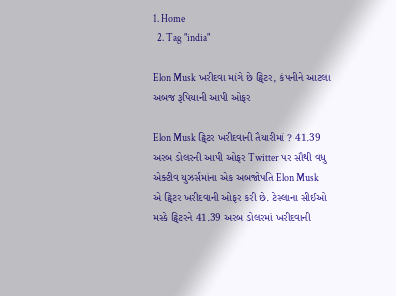1. Home
  2. Tag "india"

Elon Musk ખરીદવા માંગે છે ટ્વિટર, કંપનીને આટલા અબજ રૂપિયાની આપી ઓફર

Elon Musk ટ્વિટર ખરીદવાની તૈયારીમાં ? 41.39 અરબ ડોલરની આપી ઓફર Twitter પર સૌથી વધુ એક્ટીવ યુઝર્સમાંના એક અબજોપતિ Elon Musk એ ટ્વિટર ખરીદવાની ઓફર કરી છે. ટેસ્લાના સીઈઓ મસ્કે ટ્વિટરને 41.39 અરબ ડોલરમાં ખરીદવાની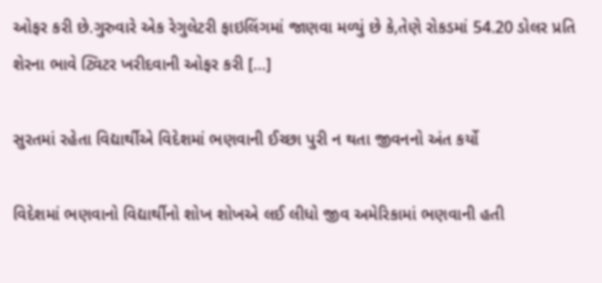ઓફર કરી છે.ગુરુવારે એક રેગુલેટરી ફાઇલિંગમાં જાણવા મળ્યું છે કે,તેણે રોકડમાં 54.20 ડોલર પ્રતિ શેરના ભાવે ટ્વિટર ખરીદવાની ઓફર કરી […]

સુરતમાં રહેતા વિદ્યાર્થીએ વિદેશમાં ભણવાની ઈચ્છા પુરી ન થતા જીવનનો અંત કર્યો

વિદેશમાં ભણવાનો વિદ્યાર્થીનો શોખ શોખએ લઈ લીધો જીવ અમેરિકામાં ભણવાની હતી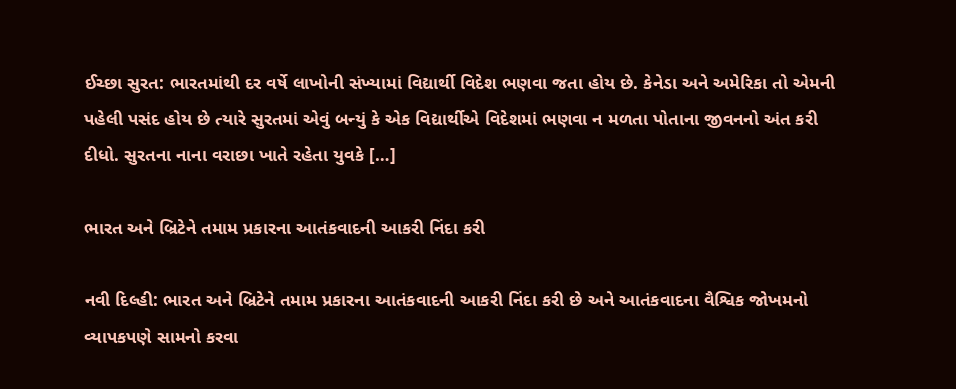ઈચ્છા સુરત: ભારતમાંથી દર વર્ષે લાખોની સંખ્યામાં વિદ્યાર્થી વિદેશ ભણવા જતા હોય છે. કેનેડા અને અમેરિકા તો એમની પહેલી પસંદ હોય છે ત્યારે સુરતમાં એવું બન્યું કે એક વિદ્યાર્થીએ વિદેશમાં ભણવા ન મળતા પોતાના જીવનનો અંત કરી દીધો. સુરતના નાના વરાછા ખાતે રહેતા યુવકે […]

ભારત અને બ્રિટેને તમામ પ્રકારના આતંકવાદની આકરી નિંદા કરી

નવી દિલ્હી: ભારત અને બ્રિટેને તમામ પ્રકારના આતંકવાદની આકરી નિંદા કરી છે અને આતંકવાદના વૈશ્વિક જોખમનો વ્યાપકપણે સામનો કરવા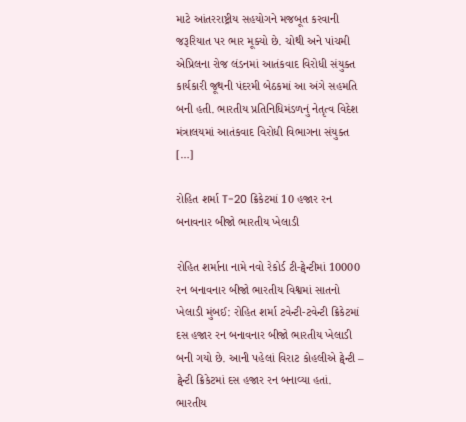માટે આંતરરાષ્ટ્રીય સહયોગને મજબૂત કરવાની જરૂરિયાત પર ભાર મૂક્યો છે. ચોથી અને પાંચમી એપ્રિલના રોજ લંડનમાં આતંકવાદ વિરોધી સંયુક્ત કાર્યકારી જૂથની પંદરમી બેઠકમાં આ અંગે સહમતિ બની હતી. ભારતીય પ્રતિનિધિમંડળનું નેતૃત્વ વિદેશ મંત્રાલયમાં આતંકવાદ વિરોધી વિભાગના સંયુક્ત […]

રોહિત શર્મા T-20 ક્રિકેટમાં 10 હજાર રન બનાવનાર બીજો ભારતીય ખેલાડી

રોહિત શર્માના નામે નવો રેકોર્ડ ટી-ટ્વેન્ટીમાં 10000 રન બનાવનાર બીજો ભારતીય વિશ્વમાં સાતનો ખેલાડી મુંબઈ: રોહિત શર્મા ટવેન્ટી-ટવેન્ટી ક્રિકેટમાં દસ હજાર રન બનાવનાર બીજો ભારતીય ખેલાડી બની ગયો છે. આની પહેલાં વિરાટ કોહલીએ ટ્વેન્ટી – ટ્વેન્ટી ક્રિકેટમાં દસ હજાર રન બનાવ્યા હતાં. ભારતીય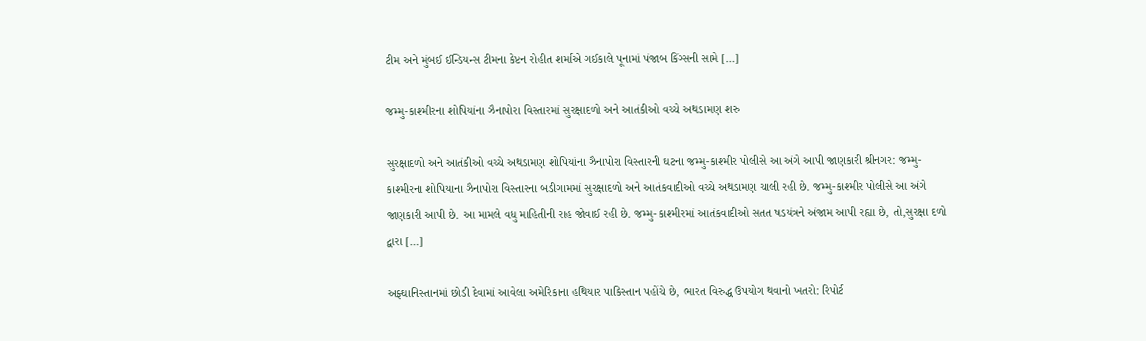ટીમ અને મુંબઈ ઈન્ડિયન્સ ટીમના કેપ્ટન રોહીત શર્માએ ગઈકાલે પૂનામાં પંજાબ કિંગ્સની સામે […]

જમ્મુ-કાશ્મીરના શોપિયાંના ઝૈનાપોરા વિસ્તારમાં સુરક્ષાદળો અને આતંકીઓ વચ્ચે અથડામણ શરુ

સુરક્ષાદળો અને આતંકીઓ વચ્ચે અથડામણ શોપિયાંના ઝૈનાપોરા વિસ્તારની ઘટના જમ્મુ-કાશ્મીર પોલીસે આ અંગે આપી જાણકારી શ્રીનગર: જમ્મુ-કાશ્મીરના શોપિયાના ઝૈનાપોરા વિસ્તારના બડીગામમાં સુરક્ષાદળો અને આતંકવાદીઓ વચ્ચે અથડામણ ચાલી રહી છે. જમ્મુ-કાશ્મીર પોલીસે આ અંગે જાણકારી આપી છે. આ મામલે વધુ માહિતીની રાહ જોવાઈ રહી છે. જમ્મુ-કાશ્મીરમાં આતંકવાદીઓ સતત ષડયંત્રને અંજામ આપી રહ્યા છે, તો,સુરક્ષા દળો દ્વારા […]

અફ્ઘાનિસ્તાનમાં છોડી દેવામાં આવેલા અમેરિકાના હથિયાર પાકિસ્તાન પહોંચે છે, ભારત વિરુદ્ધ ઉપયોગ થવાનો ખતરો: રિપોર્ટ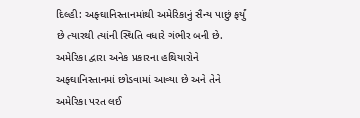દિલ્હી: અફ્ઘાનિસ્તાનમાંથી અમેરિકાનું સૈન્ય પાછું ફર્યું છે ત્યારથી ત્યાંની સ્થિતિ વધારે ગંભીર બની છે. અમેરિકા દ્વારા અનેક પ્રકારના હથિયારોને અફ્ઘાનિસ્તાનમાં છોડવામાં આવ્યા છે અને તેને અમેરિકા પરત લઈ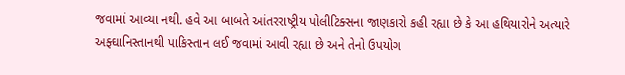જવામાં આવ્યા નથી. હવે આ બાબતે આંતરરાષ્ટ્રીય પોલીટિક્સના જાણકારો કહી રહ્યા છે કે આ હથિયારોને અત્યારે અફ્ઘાનિસ્તાનથી પાકિસ્તાન લઈ જવામાં આવી રહ્યા છે અને તેનો ઉપયોગ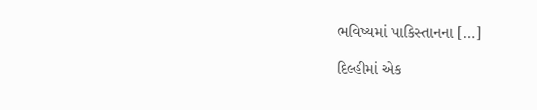ભવિષ્યમાં પાકિસ્તાનના […]

દિલ્હીમાં એક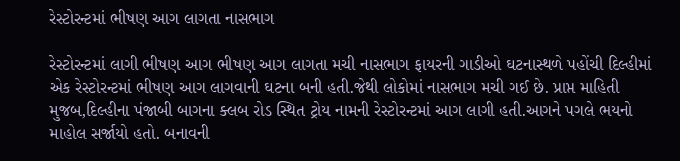રેસ્ટોરન્ટમાં ભીષણ આગ લાગતા નાસભાગ

રેસ્ટોરન્ટમાં લાગી ભીષણ આગ ભીષણ આગ લાગતા મચી નાસભાગ ફાયરની ગાડીઓ ઘટનાસ્થળે પહોંચી દિલ્હીમાં એક રેસ્ટોરન્ટમાં ભીષણ આગ લાગવાની ઘટના બની હતી.જેથી લોકોમાં નાસભાગ મચી ગઈ છે. પ્રાપ્ત માહિતી મુજબ,દિલ્હીના પંજાબી બાગના ક્લબ રોડ સ્થિત ટ્રોય નામની રેસ્ટોરન્ટમાં આગ લાગી હતી.આગને પગલે ભયનો માહોલ સર્જાયો હતો. બનાવની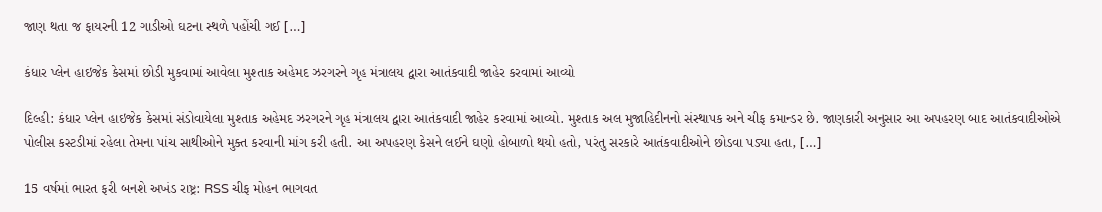જાણ થતા જ ફાયરની 12 ગાડીઓ ઘટના સ્થળે પહોંચી ગઈ […]

કંધાર પ્લેન હાઇજેક કેસમાં છોડી મુકવામાં આવેલા મુશ્તાક અહેમદ ઝરગરને ગૃહ મંત્રાલય દ્વારા આતંકવાદી જાહેર કરવામાં આવ્યો

દિલ્હી: કંધાર પ્લેન હાઇજેક કેસમાં સંડોવાયેલા મુશ્તાક અહેમદ ઝરગરને ગૃહ મંત્રાલય દ્વારા આતંકવાદી જાહેર કરવામાં આવ્યો. મુશ્તાક અલ મુજાહિદીનનો સંસ્થાપક અને ચીફ કમાન્ડર છે. જાણકારી અનુસાર આ અપહરણ બાદ આતંકવાદીઓએ પોલીસ કસ્ટડીમાં રહેલા તેમના પાંચ સાથીઓને મુક્ત કરવાની માંગ કરી હતી. આ અપહરણ કેસને લઈને ઘણો હોબાળો થયો હતો, પરંતુ સરકારે આતંકવાદીઓને છોડવા પડ્યા હતા, […]

15 વર્ષમાં ભારત ફરી બનશે અખંડ રાષ્ટ્ર: RSS ચીફ મોહન ભાગવત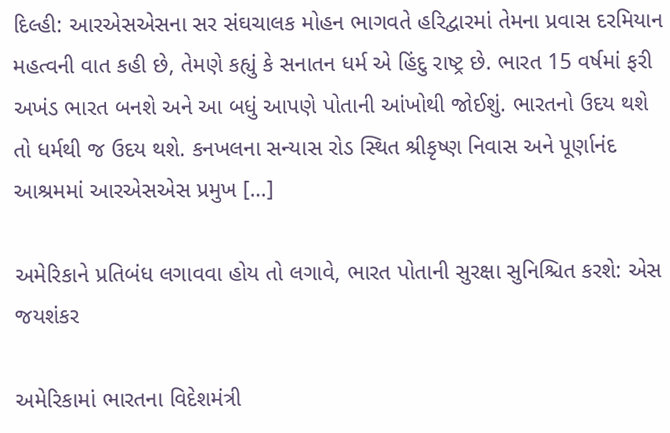દિલ્હી: આરએસએસના સર સંઘચાલક મોહન ભાગવતે હરિદ્વારમાં તેમના પ્રવાસ દરમિયાન મહત્વની વાત કહી છે, તેમણે કહ્યું કે સનાતન ધર્મ એ હિંદુ રાષ્ટ્ર છે. ભારત 15 વર્ષમાં ફરી અખંડ ભારત બનશે અને આ બધું આપણે પોતાની આંખોથી જોઈશું. ભારતનો ઉદય થશે તો ધર્મથી જ ઉદય થશે. કનખલના સન્યાસ રોડ સ્થિત શ્રીકૃષ્ણ નિવાસ અને પૂર્ણાનંદ આશ્રમમાં આરએસએસ પ્રમુખ […]

અમેરિકાને પ્રતિબંધ લગાવવા હોય તો લગાવે, ભારત પોતાની સુરક્ષા સુનિશ્ચિત કરશે: એસ જયશંકર

અમેરિકામાં ભારતના વિદેશમંત્રી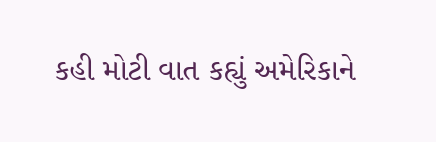કહી મોટી વાત કહ્યું અમેરિકાને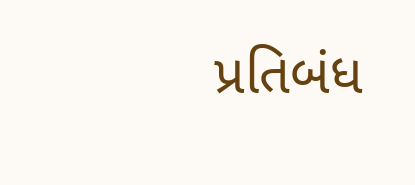પ્રતિબંધ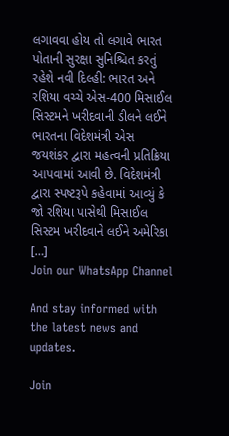લગાવવા હોય તો લગાવે ભારત પોતાની સુરક્ષા સુનિશ્ચિત કરતું રહેશે નવી દિલ્હી: ભારત અને રશિયા વચ્ચે એસ-400 મિસાઈલ સિસ્ટમને ખરીદવાની ડીલને લઈને ભારતના વિદેશમંત્રી એસ જયશંકર દ્વારા મહત્વની પ્રતિક્રિયા આપવામાં આવી છે. વિદેશમંત્રી દ્વારા સ્પષ્ટરૂપે કહેવામાં આવ્યું કે જો રશિયા પાસેથી મિસાઈલ સિસ્ટમ ખરીદવાને લઈને અમેરિકા […]
Join our WhatsApp Channel

And stay informed with the latest news and updates.

Join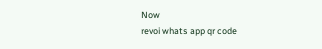Now
revoi whats app qr code